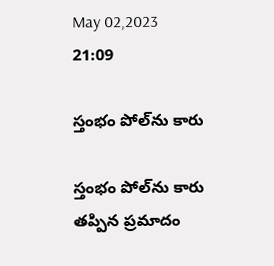May 02,2023 21:09

స్తంభం పోల్‌ను కారు

స్తంభం పోల్‌ను కారు
తప్పిన ప్రమాదం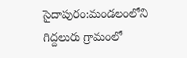సైదాపురం:మండలంలోని గిద్దలురు గ్రామంలో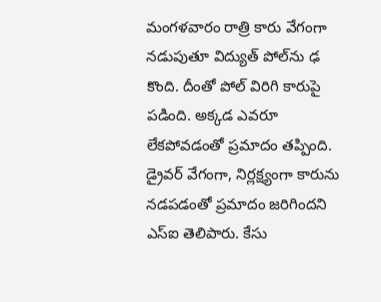మంగళవారం రాత్రి కారు వేగంగా నడుపుతూ విద్యుత్‌ పోల్‌ను ఢ కొంది. దీంతో పోల్‌ విరిగి కారుపై పడింది. అక్కడ ఎవరూ లేకపోవడంతో ప్రమాదం తప్పింది. డ్రైవర్‌ వేగంగా, నిర్లక్ష్యంగా కారును నడపడంతో ప్రమాదం జరిగిందని ఎస్‌ఐ తెలిపారు. కేసు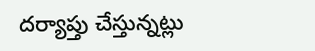దర్యాప్తు చేస్తున్నట్లు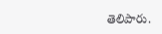తెలిపారు.